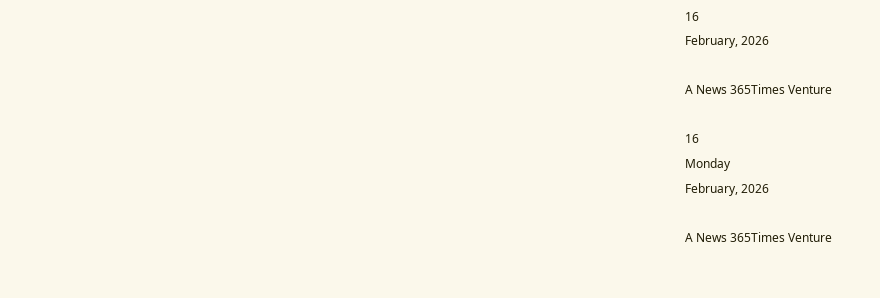16
February, 2026

A News 365Times Venture

16
Monday
February, 2026

A News 365Times Venture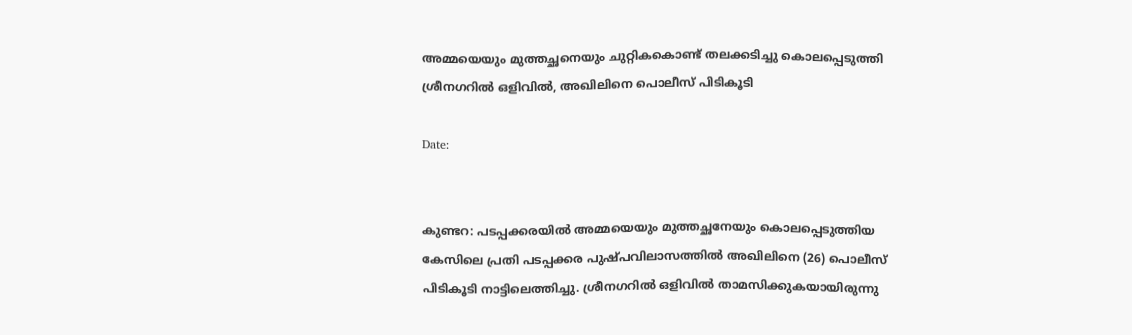അമ്മയെയും മുത്തച്ഛനെയും ചുറ്റികകൊണ്ട് തലക്കടിച്ചു കൊലപ്പെടുത്തി ശ്രീനഗറില്‍ ഒളിവില്‍, അഖിലിനെ പൊലീസ് പിടികൂടി

Date:


കുണ്ടറ: പടപ്പക്കരയില്‍ അമ്മയെയും മുത്തച്ഛനേയും കൊലപ്പെടുത്തിയ കേസിലെ പ്രതി പടപ്പക്കര പുഷ്പവിലാസത്തില്‍ അഖിലിനെ (26) പൊലീസ് പിടികൂടി നാട്ടിലെത്തിച്ചു. ശ്രീനഗറില്‍ ഒളിവില്‍ താമസിക്കുകയായിരുന്നു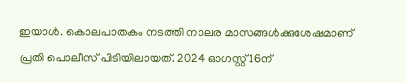ഇയാൾ. കൊലപാതകം നടത്തി നാലര മാസങ്ങള്‍ക്കുശേഷമാണ് പ്രതി പൊലീസ് പിടിയിലായത്. 2024 ഓഗസ്റ്റ് 16ന്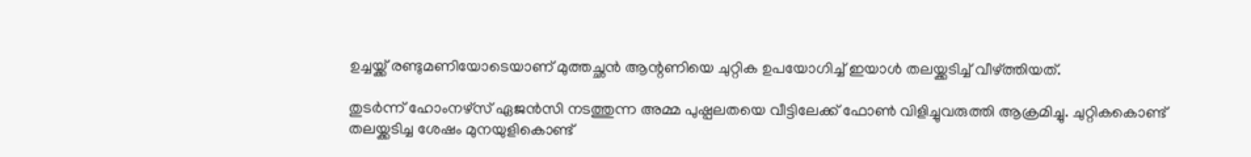ഉച്ചയ്ക്ക് രണ്ടുമണിയോടെയാണ് മുത്തച്ഛന്‍ ആന്റണിയെ ചുറ്റിക ഉപയോഗിച്ച് ഇയാള്‍ തലയ്ക്കടിച്ച് വീഴ്ത്തിയത്.

തുടര്‍ന്ന് ഹോംനഴ്സ് ഏജന്‍സി നടത്തുന്ന അമ്മ പുഷ്പലതയെ വീട്ടിലേക്ക് ഫോണ്‍ വിളിച്ചുവരുത്തി ആക്രമിച്ചു. ചുറ്റികകൊണ്ട് തലയ്ക്കടിച്ച ശേഷം മുനയുളികൊണ്ട്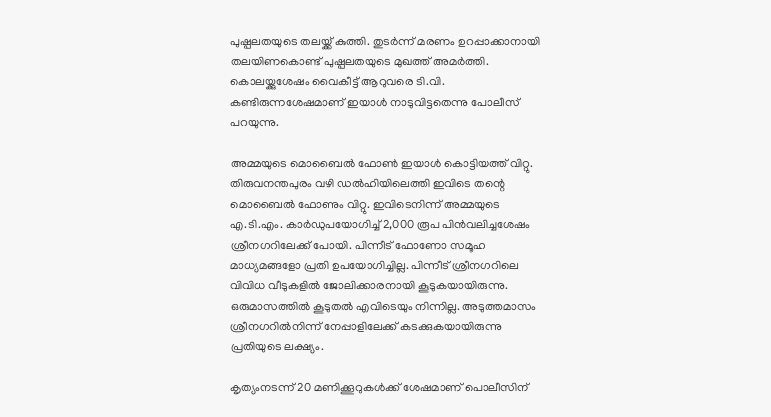പുഷ്പലതയുടെ തലയ്ക്ക് കുത്തി. തുടർന്ന് മരണം ഉറപ്പാക്കാനായി തലയിണകൊണ്ട് പുഷ്പലതയുടെ മുഖത്ത് അമര്‍ത്തി. കൊലയ്ക്കുശേഷം വൈകീട്ട് ആറുവരെ ടി.വി. കണ്ടിരുന്നശേഷമാണ് ഇയാള്‍ നാടുവിട്ടതെന്നു പോലീസ് പറയുന്നു.

അമ്മയുടെ മൊബൈല്‍ ഫോണ്‍ ഇയാള്‍ കൊട്ടിയത്ത് വിറ്റു. തിരുവനന്തപുരം വഴി ഡല്‍ഹിയിലെത്തി ഇവിടെ തന്റെ മൊബൈല്‍ ഫോണും വിറ്റു. ഇവിടെനിന്ന് അമ്മയുടെ എ.ടി.എം. കാര്‍ഡുപയോഗിച്ച് 2,000 രൂപ പിന്‍വലിച്ചശേഷം ശ്രീനഗറിലേക്ക് പോയി. പിന്നീട് ഫോണോ സമൂഹ മാധ്യമങ്ങളോ പ്രതി ഉപയോഗിച്ചില്ല. പിന്നീട് ശ്രീനഗറിലെ വിവിധ വീടുകളില്‍ ജോലിക്കാരനായി കൂടുകയായിരുന്നു. ഒരുമാസത്തില്‍ കൂടുതല്‍ എവിടെയും നിന്നില്ല. അടുത്തമാസം ശ്രീനഗറില്‍നിന്ന് നേപ്പാളിലേക്ക് കടക്കുകയായിരുന്നു പ്രതിയുടെ ലക്ഷ്യം.

കൃത്യംനടന്ന് 20 മണിക്കൂറുകള്‍ക്ക് ശേഷമാണ് പൊലീസിന്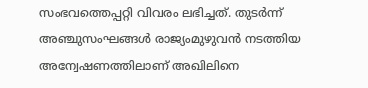സംഭവത്തെപ്പറ്റി വിവരം ലഭിച്ചത്. തുടര്‍ന്ന് അഞ്ചുസംഘങ്ങള്‍ രാജ്യംമുഴുവന്‍ നടത്തിയ അന്വേഷണത്തിലാണ് അഖിലിനെ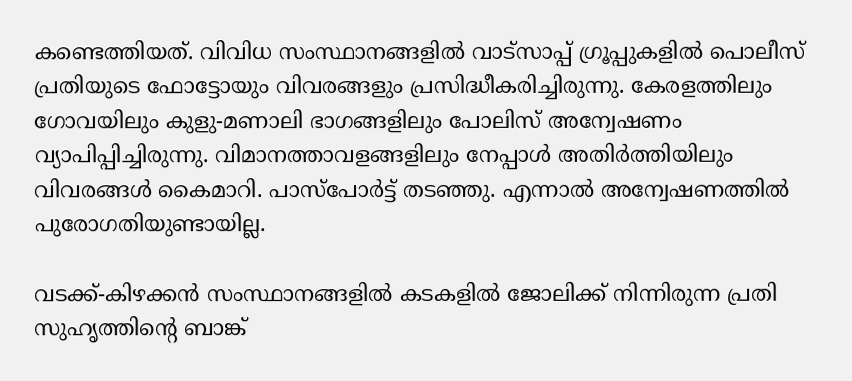കണ്ടെത്തിയത്. വിവിധ സംസ്ഥാനങ്ങളില്‍ വാട്സാപ്പ് ഗ്രൂപ്പുകളില്‍ പൊലീസ് പ്രതിയുടെ ഫോട്ടോയും വിവരങ്ങളും പ്രസിദ്ധീകരിച്ചിരുന്നു. കേരളത്തിലും ഗോവയിലും കുളു-മണാലി ഭാഗങ്ങളിലും പോലിസ് അന്വേഷണം വ്യാപിപ്പിച്ചിരുന്നു. വിമാനത്താവളങ്ങളിലും നേപ്പാള്‍ അതിര്‍ത്തിയിലും വിവരങ്ങള്‍ കൈമാറി. പാസ്‌പോര്‍ട്ട് തടഞ്ഞു. എന്നാല്‍ അന്വേഷണത്തില്‍ പുരോഗതിയുണ്ടായില്ല.

വടക്ക്-കിഴക്കൻ സംസ്ഥാനങ്ങളിൽ കടകളിൽ ജോലിക്ക് നിന്നിരുന്ന പ്രതി സുഹൃത്തിന്‍റെ ബാങ്ക്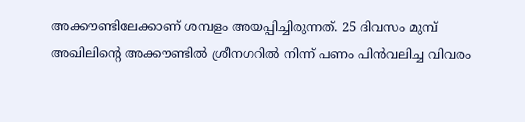അക്കൗണ്ടിലേക്കാണ് ശമ്പളം അയപ്പിച്ചിരുന്നത്. 25 ദിവസം മുമ്പ് അഖിലിന്‍റെ അക്കൗണ്ടിൽ ശ്രീനഗറിൽ നിന്ന് പണം പിൻവലിച്ച വിവരം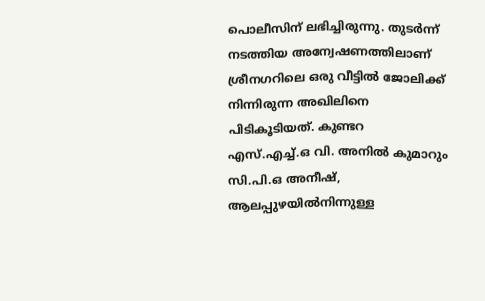പൊലീസിന് ലഭിച്ചിരുന്നു. തുടർന്ന് നടത്തിയ അന്വേഷണത്തിലാണ് ശ്രീനഗറിലെ ഒരു വീട്ടിൽ ജോലിക്ക് നിന്നിരുന്ന അഖിലിനെ പിടികൂടിയത്. കുണ്ടറ എസ്.എച്ച്.ഒ വി. അനിൽ കുമാറും സി.പി.ഒ അനീഷ്, ആലപ്പുഴയിൽനിന്നുള്ള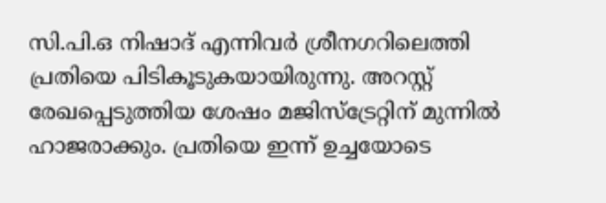സി.പി.ഒ നിഷാദ് എന്നിവർ ശ്രീനഗറിലെത്തി പ്രതിയെ പിടികൂടുകയായിരുന്നു. അറസ്റ്റ് രേഖപ്പെടുത്തിയ ശേഷം മജിസ്ട്രേറ്റിന് മുന്നിൽ ഹാജരാക്കും. പ്രതിയെ ഇന്ന് ഉച്ചയോടെ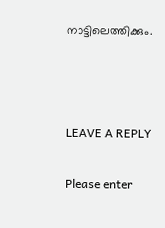നാട്ടിലെത്തിക്കും.



LEAVE A REPLY

Please enter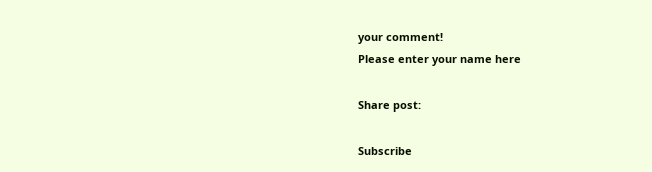your comment!
Please enter your name here

Share post:

Subscribe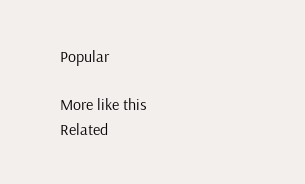Popular

More like this
Related